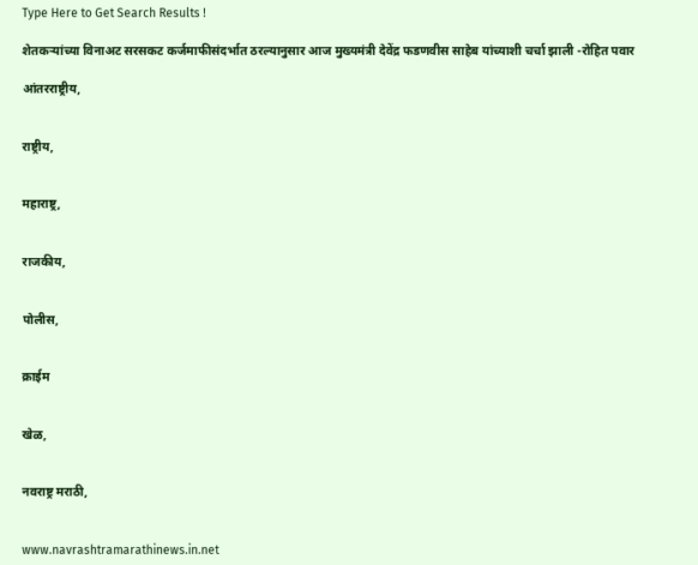Type Here to Get Search Results !

शेतकऱ्यांच्या विनाअट सरसकट कर्जमाफीसंदर्भात ठरल्यानुसार आज मुख्यमंत्री देवेंद्र फडणवीस साहेब यांच्याशी चर्चा झाली -रोहित पवार

आंतरराष्ट्रीय,


राष्ट्रीय,


महाराष्ट्र,


राजकीय,


पोलीस,


क्राईम


खेळ,


नवराष्ट्र मराठी,


www.navrashtramarathinews.in.net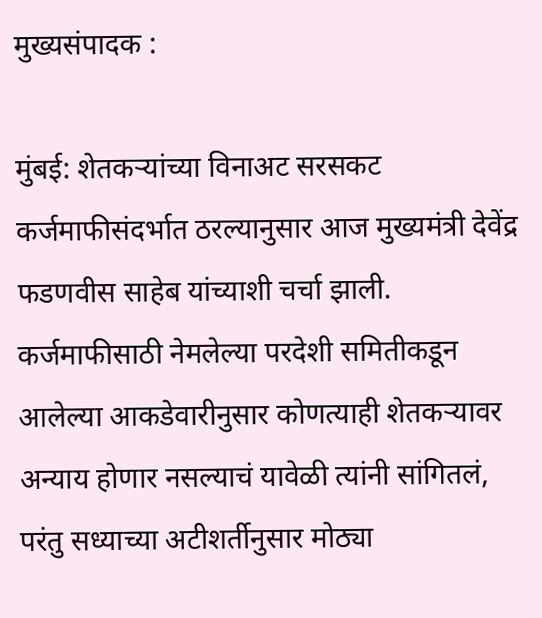मुख्यसंपादक :

मुंबई: शेतकऱ्यांच्या विनाअट सरसकट कर्जमाफीसंदर्भात ठरल्यानुसार आज मुख्यमंत्री देवेंद्र फडणवीस साहेब यांच्याशी चर्चा झाली. कर्जमाफीसाठी नेमलेल्या परदेशी समितीकडून आलेल्या आकडेवारीनुसार कोणत्याही शेतकऱ्यावर अन्याय होणार नसल्याचं यावेळी त्यांनी सांगितलं, परंतु सध्याच्या अटीशर्तीनुसार मोठ्या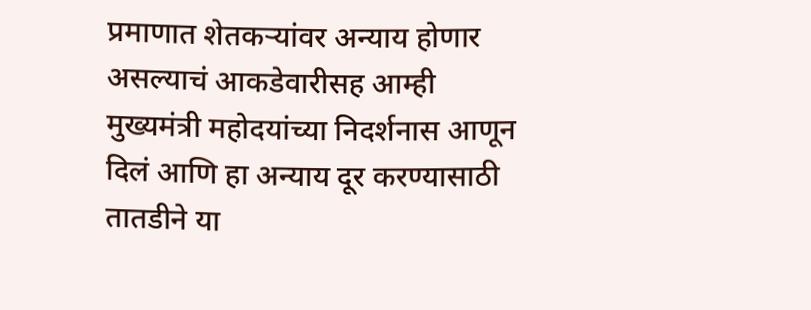प्रमाणात शेतकऱ्यांवर अन्याय होणार असल्याचं आकडेवारीसह आम्ही मुख्यमंत्री महोदयांच्या निदर्शनास आणून दिलं आणि हा अन्याय दूर करण्यासाठी तातडीने या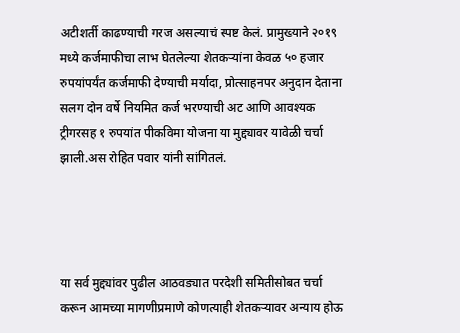अटीशर्ती काढण्याची गरज असल्याचं स्पष्ट केलं. प्रामुख्याने २०१९ मध्ये कर्जमाफीचा लाभ घेतलेल्या शेतकऱ्यांना केवळ ५० हजार रुपयांपर्यंत कर्जमाफी देण्याची मर्यादा, प्रोत्साहनपर अनुदान देताना सलग दोन वर्षे नियमित कर्ज भरण्याची अट आणि आवश्यक ट्रीगरसह १ रुपयांत पीकविमा योजना या मुद्द्यावर यावेळी चर्चा झाली.अस रोहित पवार यांनी सांगितलं.




या सर्व मुद्द्यांवर पुढील आठवड्यात परदेशी समितीसोबत चर्चा करून आमच्या मागणीप्रमाणे कोणत्याही शेतकऱ्यावर अन्याय होऊ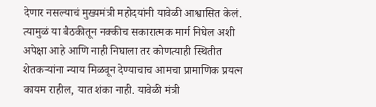देणार नसल्याचं मुख्यमंत्री महोदयांनी यावेळी आश्वासित केलं. त्यामुळं या बैठकीतून नक्कीच सकारात्मक मार्ग निघेल अशी अपेक्षा आहे आणि नाही निघाला तर कोणत्याही स्थितीत शेतकऱ्यांना न्याय मिळवून देण्याचाच आमचा प्रामाणिक प्रयत्न कायम राहील, यात शंका नाही. यावेळी मंत्री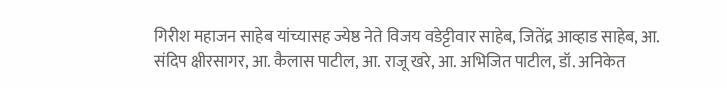गिरीश महाजन साहेब यांच्यासह ज्येष्ठ नेते विजय वडेट्टीवार साहेब, जितेंद्र आव्हाड साहेब, आ. संदिप क्षीरसागर, आ. कैलास पाटील, आ. राजू खरे, आ. अभिजित पाटील, डॉ. अनिकेत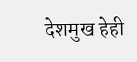देशमुख हेही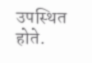उपस्थित होते.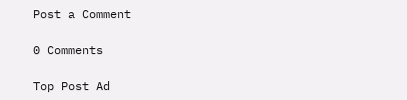Post a Comment

0 Comments

Top Post Ad